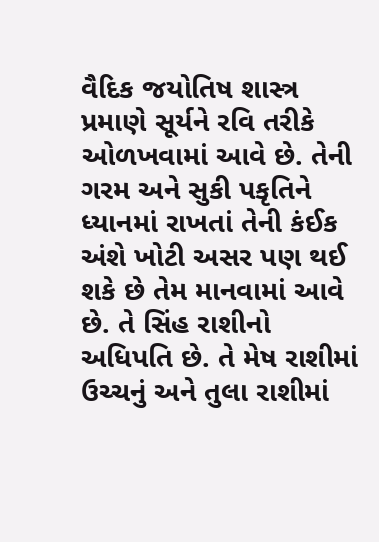વૈદિક જયોતિષ શાસ્ત્ર પ્રમાણે સૂર્યને રવિ તરીકે ઓળખવામાં આવે છે. તેની ગરમ અને સુકી પકૃતિને ધ્યાનમાં રાખતાં તેની કંઈક અંશે ખોટી અસર પણ થઈ શકે છે તેમ માનવામાં આવે છે. તે સિંહ રાશીનો અધિપતિ છે. તે મેષ રાશીમાં ઉચ્ચનું અને તુલા રાશીમાં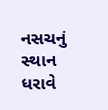નસચનું સ્થાન ધરાવે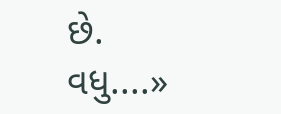છે.
વધુ....»